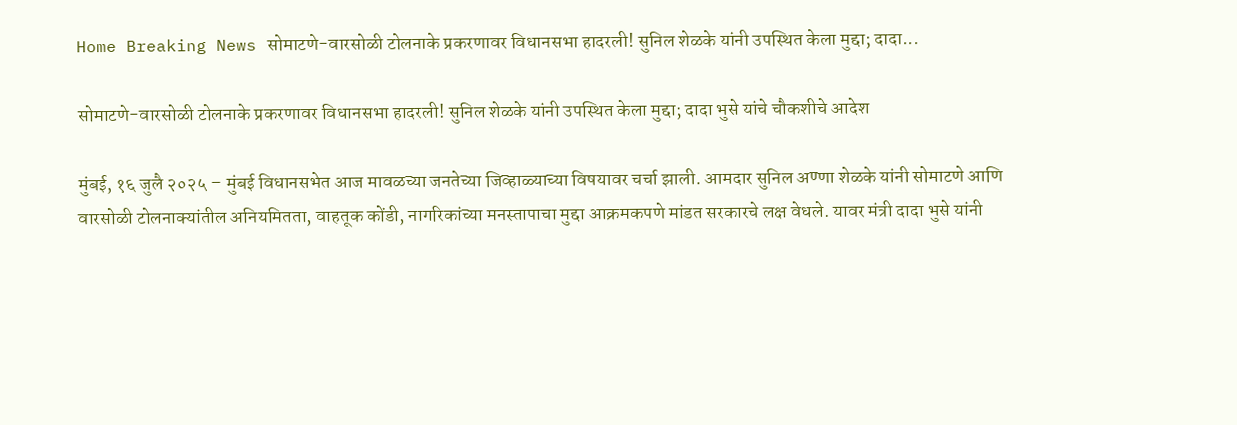Home Breaking News सोमाटणे-वारसोळी टोलनाके प्रकरणावर विधानसभा हादरली! सुनिल शेळके यांनी उपस्थित केला मुद्दा; दादा...

सोमाटणे-वारसोळी टोलनाके प्रकरणावर विधानसभा हादरली! सुनिल शेळके यांनी उपस्थित केला मुद्दा; दादा भुसे यांचे चौकशीचे आदेश

मुंबई, १६ जुलै २०२५ – मुंबई विधानसभेत आज मावळच्या जनतेच्या जिव्हाळ्याच्या विषयावर चर्चा झाली. आमदार सुनिल अण्णा शेळके यांनी सोमाटणे आणि वारसोळी टोलनाक्यांतील अनियमितता, वाहतूक कोंडी, नागरिकांच्या मनस्तापाचा मुद्दा आक्रमकपणे मांडत सरकारचे लक्ष वेधले. यावर मंत्री दादा भुसे यांनी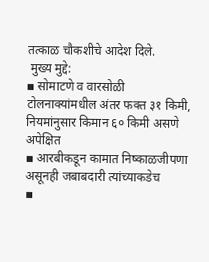तत्काळ चौकशीचे आदेश दिले.
 मुख्य मुद्दे:
▪ सोमाटणे व वारसोळी टोलनाक्यांमधील अंतर फक्त ३१ किमी, नियमांनुसार किमान ६० किमी असणे अपेक्षित
▪ आरबीकडून कामात निष्काळजीपणा असूनही जबाबदारी त्यांच्याकडेच
▪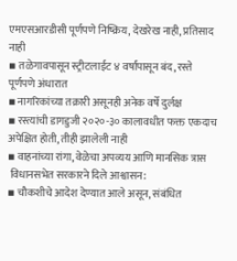एमएसआरडीसी पूर्णपणे निष्क्रिय, देखरेख नाही, प्रतिसाद नाही
▪ तळेगावपासून स्ट्रीटलाईट ४ वर्षांपासून बंद, रस्ते पूर्णपणे अंधारात
▪ नागरिकांच्या तक्रारी असूनही अनेक वर्षे दुर्लक्ष
▪ रस्त्यांची डागडुजी २०२०-३० कालावधीत फक्त एकदाच अपेक्षित होती, तीही झालेली नाही
▪ वाहनांच्या रांगा, वेळेचा अपव्यय आणि मानसिक त्रास
 विधानसभेत सरकारने दिले आश्वासन:
▪ चौकशीचे आदेश देण्यात आले असून, संबंधित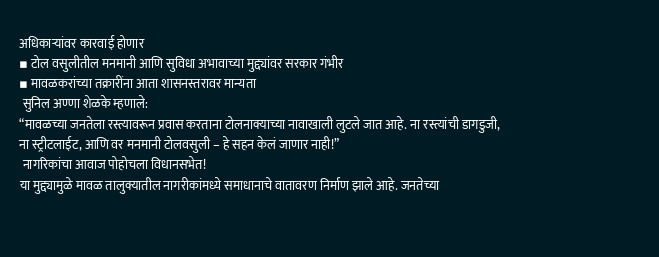अधिकाऱ्यांवर कारवाई होणार
▪ टोल वसुलीतील मनमानी आणि सुविधा अभावाच्या मुद्द्यांवर सरकार गंभीर
▪ मावळकरांच्या तक्रारींना आता शासनस्तरावर मान्यता
 सुनिल अण्णा शेळके म्हणाले:
“मावळच्या जनतेला रस्त्यावरून प्रवास करताना टोलनाक्याच्या नावाखाली लुटले जात आहे. ना रस्त्यांची डागडुजी, ना स्ट्रीटलाईट, आणि वर मनमानी टोलवसुली – हे सहन केलं जाणार नाही!”
 नागरिकांचा आवाज पोहोचला विधानसभेत!
या मुद्द्यामुळे मावळ तालुक्यातील नागरीकांमध्ये समाधानाचे वातावरण निर्माण झाले आहे. जनतेच्या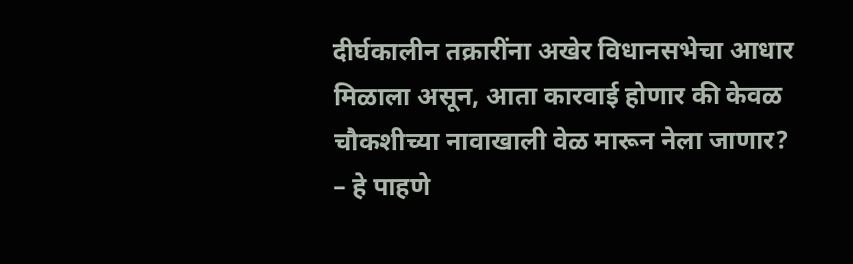दीर्घकालीन तक्रारींना अखेर विधानसभेचा आधार मिळाला असून, आता कारवाई होणार की केवळ चौकशीच्या नावाखाली वेळ मारून नेला जाणार? – हे पाहणे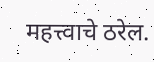महत्त्वाचे ठरेल.